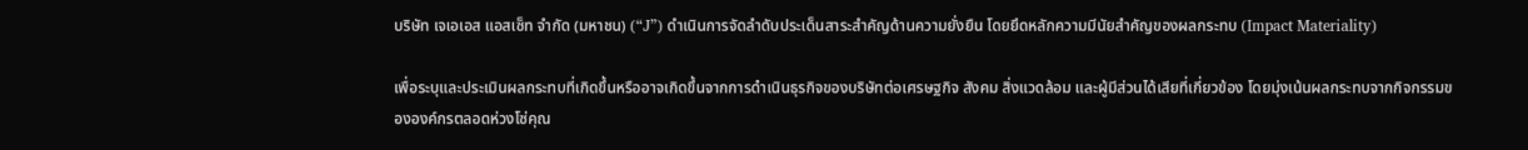บริษัท เจเอเอส แอสเซ็ท จำกัด (มหาชน) (“J”) ดำเนินการจัดลำดับประเด็นสาระสำคัญด้านความยั่งยืน โดยยึดหลักความมีนัยสำคัญของผลกระทบ (Impact Materiality)

เพื่อระบุและประเมินผลกระทบที่เกิดขึ้นหรืออาจเกิดขึ้นจากการดำเนินธุรกิจของบริษัทต่อเศรษฐกิจ สังคม สิ่งแวดล้อม และผู้มีส่วนได้เสียที่เกี่ยวข้อง โดยมุ่งเน้นผลกระทบจากกิจกรรมขององค์กรตลอดห่วงโซ่คุณ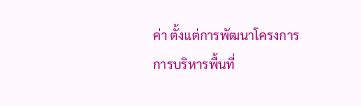ค่า ตั้งแต่การพัฒนาโครงการ การบริหารพื้นที่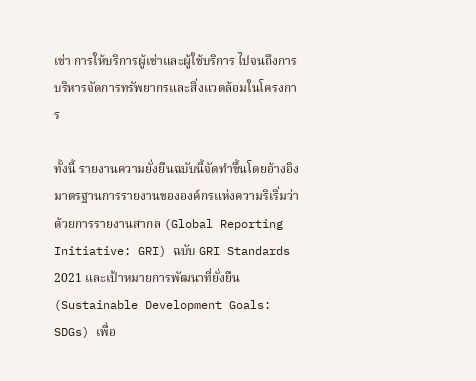เช่า การให้บริการผู้เช่าและผู้ใช้บริการ ไปจนถึงการบริหารจัดการทรัพยากรและสิ่งแวดล้อมในโครงการ

ทั้งนี้ รายงานความยั่งยืนฉบับนี้จัดทำขึ้นโดยอ้างอิงมาตรฐานการรายงานขององค์กรแห่งความริเริ่มว่าด้วยการรายงานสากล (Global Reporting Initiative: GRI) ฉบับ GRI Standards 2021 และเป้าหมายการพัฒนาที่ยั่งยืน (Sustainable Development Goals: SDGs) เพื่อ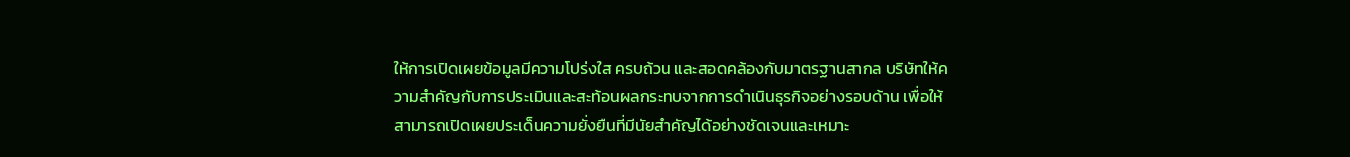ให้การเปิดเผยข้อมูลมีความโปร่งใส ครบถ้วน และสอดคล้องกับมาตรฐานสากล บริษัทให้ความสำคัญกับการประเมินและสะท้อนผลกระทบจากการดำเนินธุรกิจอย่างรอบด้าน เพื่อให้สามารถเปิดเผยประเด็นความยั่งยืนที่มีนัยสำคัญได้อย่างชัดเจนและเหมาะ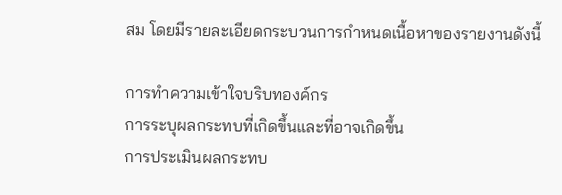สม โดยมีรายละเอียดกระบวนการกำหนดเนื้อหาของรายงานดังนี้

การทำความเข้าใจบริบทองค์กร
การระบุผลกระทบที่เกิดขึ้นและที่อาจเกิดขึ้น
การประเมินผลกระทบ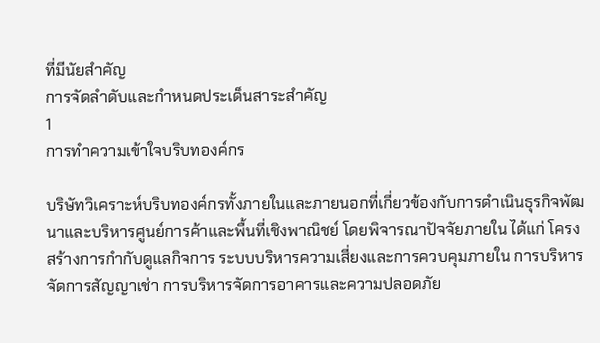ที่มีนัยสำคัญ
การจัดลำดับและกำหนดประเด็นสาระสำคัญ
1
การทำความเข้าใจบริบทองค์กร

บริษัทวิเคราะห์บริบทองค์กรทั้งภายในและภายนอกที่เกี่ยวข้องกับการดำเนินธุรกิจพัฒนาและบริหารศูนย์การค้าและพื้นที่เชิงพาณิชย์ โดยพิจารณาปัจจัยภายใน ได้แก่ โครงสร้างการกำกับดูแลกิจการ ระบบบริหารความเสี่ยงและการควบคุมภายใน การบริหารจัดการสัญญาเช่า การบริหารจัดการอาคารและความปลอดภัย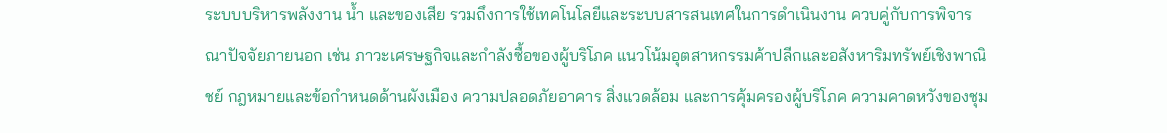ระบบบริหารพลังงาน น้ำ และของเสีย รวมถึงการใช้เทคโนโลยีและระบบสารสนเทศในการดำเนินงาน ควบคู่กับการพิจารณาปัจจัยภายนอก เช่น ภาวะเศรษฐกิจและกำลังซื้อของผู้บริโภค แนวโน้มอุตสาหกรรมค้าปลีกและอสังหาริมทรัพย์เชิงพาณิชย์ กฎหมายและข้อกำหนดด้านผังเมือง ความปลอดภัยอาคาร สิ่งแวดล้อม และการคุ้มครองผู้บริโภค ความคาดหวังของชุม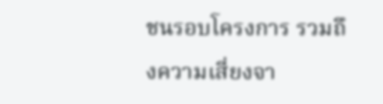ชนรอบโครงการ รวมถึงความเสี่ยงจา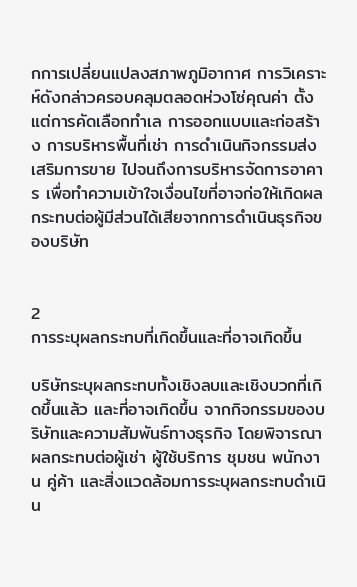กการเปลี่ยนแปลงสภาพภูมิอากาศ การวิเคราะห์ดังกล่าวครอบคลุมตลอดห่วงโซ่คุณค่า ตั้งแต่การคัดเลือกทำเล การออกแบบและก่อสร้าง การบริหารพื้นที่เช่า การดำเนินกิจกรรมส่งเสริมการขาย ไปจนถึงการบริหารจัดการอาคาร เพื่อทำความเข้าใจเงื่อนไขที่อาจก่อให้เกิดผลกระทบต่อผู้มีส่วนได้เสียจากการดำเนินธุรกิจของบริษัท


2
การระบุผลกระทบที่เกิดขึ้นและที่อาจเกิดขึ้น

บริษัทระบุผลกระทบทั้งเชิงลบและเชิงบวกที่เกิดขึ้นแล้ว และที่อาจเกิดขึ้น จากกิจกรรมของบริษัทและความสัมพันธ์ทางธุรกิจ โดยพิจารณาผลกระทบต่อผู้เช่า ผู้ใช้บริการ ชุมชน พนักงาน คู่ค้า และสิ่งแวดล้อมการระบุผลกระทบดำเนิน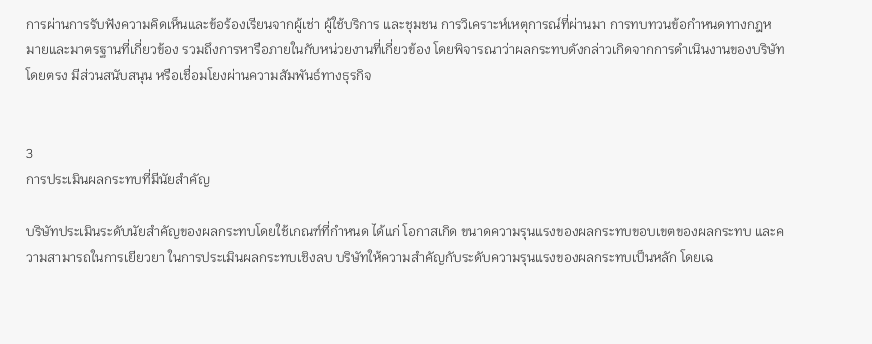การผ่านการรับฟังความคิดเห็นและข้อร้องเรียนจากผู้เช่า ผู้ใช้บริการ และชุมชน การวิเคราะห์เหตุการณ์ที่ผ่านมา การทบทวนข้อกำหนดทางกฎหมายและมาตรฐานที่เกี่ยวข้อง รวมถึงการหารือภายในกับหน่วยงานที่เกี่ยวข้อง โดยพิจารณาว่าผลกระทบดังกล่าวเกิดจากการดำเนินงานของบริษัทโดยตรง มีส่วนสนับสนุน หรือเชื่อมโยงผ่านความสัมพันธ์ทางธุรกิจ


3
การประเมินผลกระทบที่มีนัยสำคัญ

บริษัทประเมินระดับนัยสำคัญของผลกระทบโดยใช้เกณฑ์ที่กำหนด ได้แก่ โอกาสเกิด ขนาดความรุนแรงของผลกระทบขอบเขตของผลกระทบ และความสามารถในการเยียวยา ในการประเมินผลกระทบเชิงลบ บริษัทให้ความสำคัญกับระดับความรุนแรงของผลกระทบเป็นหลัก โดยเฉ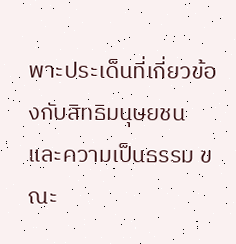พาะประเด็นที่เกี่ยวข้องกับสิทธิมนุษยชนและความเป็นธรรม ขณะ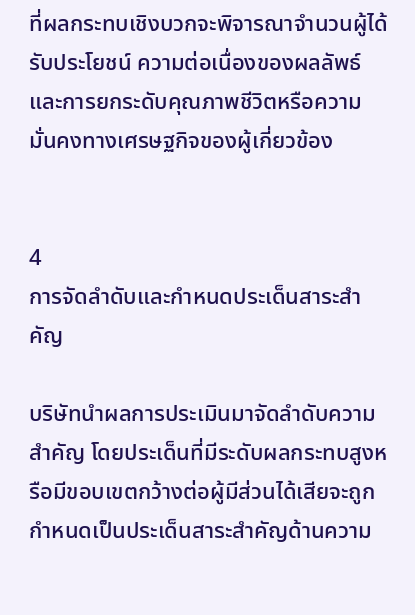ที่ผลกระทบเชิงบวกจะพิจารณาจำนวนผู้ได้รับประโยชน์ ความต่อเนื่องของผลลัพธ์ และการยกระดับคุณภาพชีวิตหรือความมั่นคงทางเศรษฐกิจของผู้เกี่ยวข้อง


4
การจัดลำดับและกำหนดประเด็นสาระสำคัญ

บริษัทนำผลการประเมินมาจัดลำดับความสำคัญ โดยประเด็นที่มีระดับผลกระทบสูงหรือมีขอบเขตกว้างต่อผู้มีส่วนได้เสียจะถูกกำหนดเป็นประเด็นสาระสำคัญด้านความ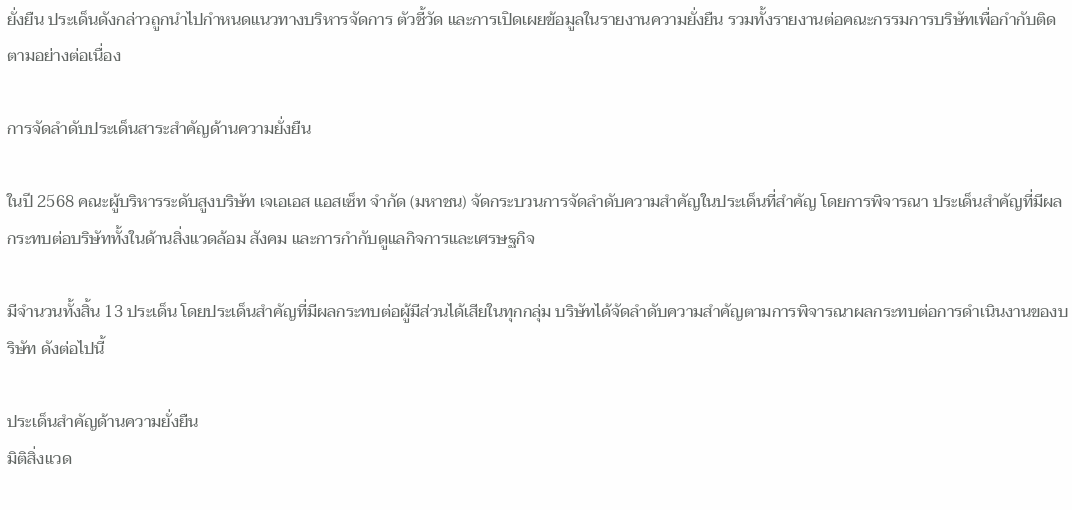ยั่งยืน ประเด็นดังกล่าวถูกนำไปกำหนดแนวทางบริหารจัดการ ตัวชี้วัด และการเปิดเผยข้อมูลในรายงานความยั่งยืน รวมทั้งรายงานต่อคณะกรรมการบริษัทเพื่อกำกับติดตามอย่างต่อเนื่อง

การจัดลำดับประเด็นสาระสำคัญด้านความยั่งยืน

ในปี 2568 คณะผู้บริหารระดับสูงบริษัท เจเอเอส แอสเซ็ท จำกัด (มหาชน) จัดกระบวนการจัดลำดับความสำคัญในประเด็นที่สำคัญ โดยการพิจารณา ประเด็นสำคัญที่มีผลกระทบต่อบริษัททั้งในด้านสิ่งแวดล้อม สังคม และการกำกับดูแลกิจการและเศรษฐกิจ

มีจำนวนทั้งสิ้น 13 ประเด็น โดยประเด็นสำคัญที่มีผลกระทบต่อผู้มีส่วนได้เสียในทุกกลุ่ม บริษัทได้จัดลำดับความสำคัญตามการพิจารณาผลกระทบต่อการดำเนินงานของบริษัท ดังต่อไปนี้

ประเด็นสำคัญด้านความยั่งยืน
มิติสิ่งแวด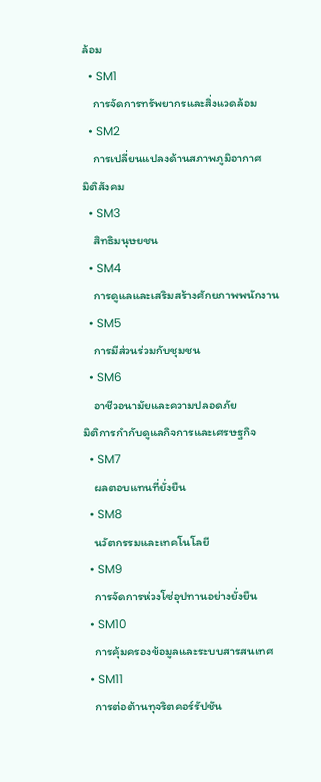ล้อม
  • SM1
    การจัดการทรัพยากรและสิ่งแวดล้อม
  • SM2
    การเปลี่ยนแปลงด้านสภาพภูมิอากาศ
มิติสังคม
  • SM3
    สิทธิมนุษยชน
  • SM4
    การดูแลและเสริมสร้างศักยภาพพนักงาน
  • SM5
    การมีส่วนร่วมกับชุมชน
  • SM6
    อาชีวอนามัยและความปลอดภัย
มิติการกำกับดูแลกิจการและเศรษฐกิจ
  • SM7
    ผลตอบแทนที่ยั่งยืน
  • SM8
    นวัตกรรมและเทคโนโลยี
  • SM9
    การจัดการห่วงโซ่อุปทานอย่างยั่งยืน
  • SM10
    การคุ้มครองข้อมูลและระบบสารสนเทศ
  • SM11
    การต่อต้านทุจริตคอร์รัปชัน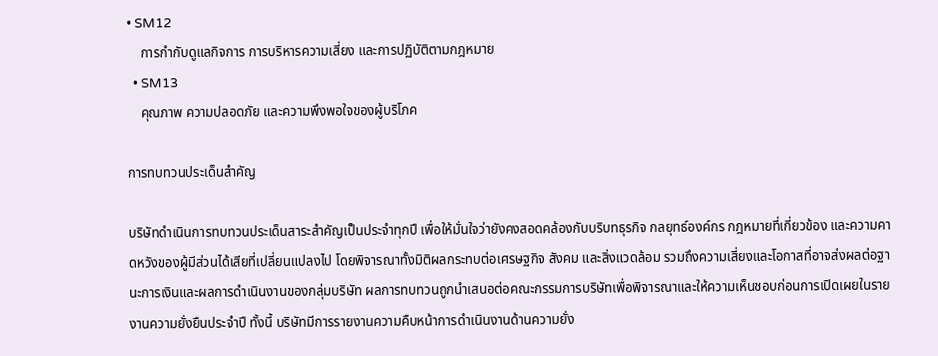• SM12
    การกำกับดูแลกิจการ การบริหารความเสี่ยง และการปฏิบัติตามกฎหมาย
  • SM13
    คุณภาพ ความปลอดภัย และความพึงพอใจของผู้บริโภค

การทบทวนประเด็นสำคัญ

บริษัทดำเนินการทบทวนประเด็นสาระสำคัญเป็นประจำทุกปี เพื่อให้มั่นใจว่ายังคงสอดคล้องกับบริบทธุรกิจ กลยุทธ์องค์กร กฎหมายที่เกี่ยวข้อง และความคาดหวังของผู้มีส่วนได้เสียที่เปลี่ยนแปลงไป โดยพิจารณาทั้งมิติผลกระทบต่อเศรษฐกิจ สังคม และสิ่งแวดล้อม รวมถึงความเสี่ยงและโอกาสที่อาจส่งผลต่อฐานะการเงินและผลการดำเนินงานของกลุ่มบริษัท ผลการทบทวนถูกนำเสนอต่อคณะกรรมการบริษัทเพื่อพิจารณาและให้ความเห็นชอบก่อนการเปิดเผยในรายงานความยั่งยืนประจำปี ทั้งนี้ บริษัทมีการรายงานความคืบหน้าการดำเนินงานด้านความยั่ง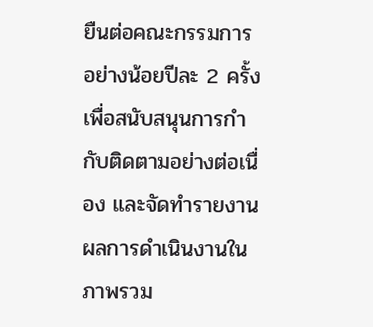ยืนต่อคณะกรรมการอย่างน้อยปีละ 2 ครั้ง เพื่อสนับสนุนการกำกับติดตามอย่างต่อเนื่อง และจัดทำรายงานผลการดำเนินงานในภาพรวม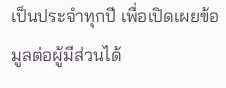เป็นประจำทุกปี เพื่อเปิดเผยข้อมูลต่อผู้มีส่วนได้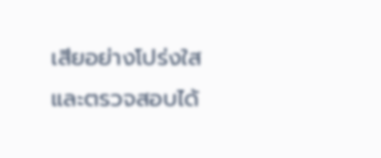เสียอย่างโปร่งใสและตรวจสอบได้